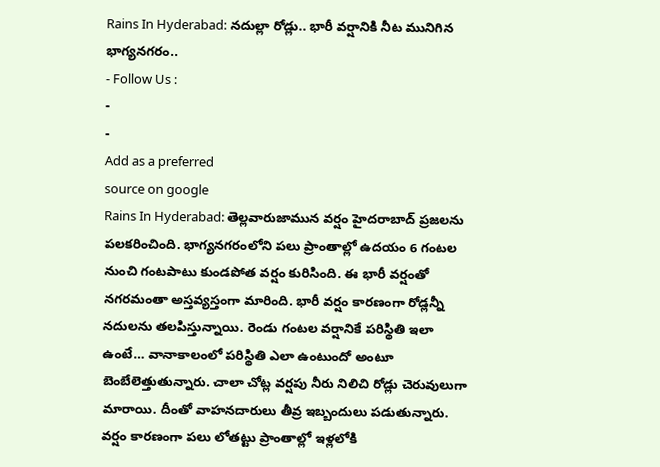Rains In Hyderabad: నదుల్లా రోడ్లు.. భారీ వర్షానికి నీట మునిగిన భాగ్యనగరం..
- Follow Us :
-
-
Add as a preferred
source on google
Rains In Hyderabad: తెల్లవారుజామున వర్షం హైదరాబాద్ ప్రజలను పలకరించింది. భాగ్యనగరంలోని పలు ప్రాంతాల్లో ఉదయం 6 గంటల నుంచి గంటపాటు కుండపోత వర్షం కురిసింది. ఈ భారీ వర్షంతో నగరమంతా అస్తవ్యస్తంగా మారింది. భారీ వర్షం కారణంగా రోడ్లన్నీ నదులను తలపిస్తున్నాయి. రెండు గంటల వర్షానికే పరిస్థితి ఇలా ఉంటే… వానాకాలంలో పరిస్థితి ఎలా ఉంటుందో అంటూ బెంబేలెత్తుతున్నారు. చాలా చోట్ల వర్షపు నీరు నిలిచి రోడ్లు చెరువులుగా మారాయి. దీంతో వాహనదారులు తీవ్ర ఇబ్బందులు పడుతున్నారు. వర్షం కారణంగా పలు లోతట్టు ప్రాంతాల్లో ఇళ్లలోకి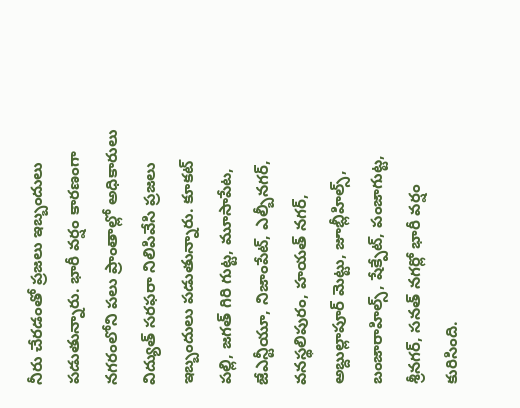నీరు చేరడంతో ప్రజలు ఇబ్బందులు పడుతున్నారు. భారీ వర్షం కారణంగా నగరంలోని పలు ప్రాంతాల్లో అధికారులు విద్యుత్ సరఫరా నిలిపివేసి ప్రజలు ఇబ్బందులు పడుతున్నారు. కూకట్ పల్లి, జగత్ గిరి గుట్ట, మూసాపేట, జేఎన్టీయూ, నిజాంపేట్, ఎల్బీనగర్, వనస్థలిపురం, హయత్ నగర్, అబ్దుల్లాపూర్ మెట్టు, జూబ్లీహిల్స్, బంజారాహిల్స్, షేక్పేట్, పంజాగుట్ట, శ్రీనగర్, సనత్ నగర్లో భారీ వర్షం కురిసింది.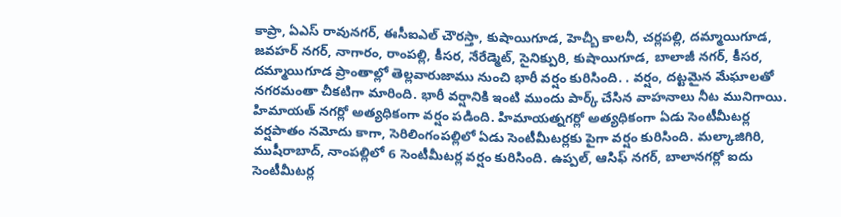కాప్రా, ఏఎస్ రావునగర్, ఈసీఐఎల్ చౌరస్తా, కుషాయిగూడ, హెచ్బీ కాలనీ, చర్లపల్లి, దమ్మాయిగూడ, జవహర్ నగర్, నాగారం, రాంపల్లి, కీసర, నేరేడ్మెట్, సైనిక్పురి, కుషాయిగూడ, బాలాజీ నగర్, కీసర, దమ్మాయిగూడ ప్రాంతాల్లో తెల్లవారుజాము నుంచి భారీ వర్షం కురిసింది. . వర్షం, దట్టమైన మేఘాలతో నగరమంతా చీకటిగా మారింది. భారీ వర్షానికి ఇంటి ముందు పార్క్ చేసిన వాహనాలు నీట మునిగాయి. హిమాయత్ నగర్లో అత్యధికంగా వర్షం పడింది. హిమాయత్నగర్లో అత్యధికంగా ఏడు సెంటీమీటర్ల వర్షపాతం నమోదు కాగా, సెరిలింగంపల్లిలో ఏడు సెంటీమీటర్లకు పైగా వర్షం కురిసింది. మల్కాజిగిరి, ముషీరాబాద్, నాంపల్లిలో 6 సెంటీమీటర్ల వర్షం కురిసింది. ఉప్పల్, ఆసిఫ్ నగర్, బాలానగర్లో ఐదు సెంటీమీటర్ల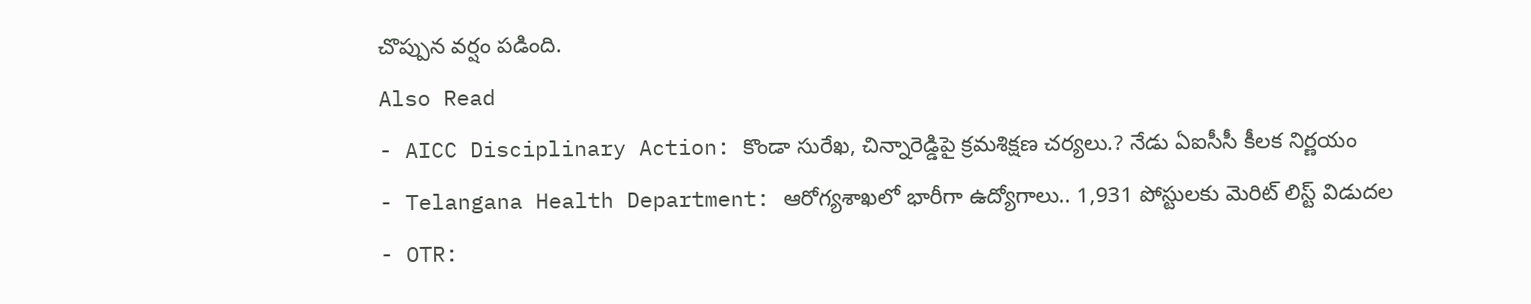చొప్పున వర్షం పడింది.
Also Read
- AICC Disciplinary Action: కొండా సురేఖ, చిన్నారెడ్డిపై క్రమశిక్షణ చర్యలు.? నేడు ఏఐసీసీ కీలక నిర్ణయం
- Telangana Health Department: ఆరోగ్యశాఖలో భారీగా ఉద్యోగాలు.. 1,931 పోస్టులకు మెరిట్ లిస్ట్ విడుదల
- OTR: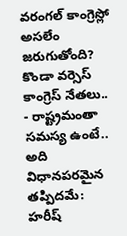వరంగల్ కాంగ్రెస్లో అసలేం జరుగుతోంది? కొండా వర్సెస్ కాంగ్రెస్ నేతలు..
- రాష్ట్రమంతా సమస్య ఉంటే.. అది విధానపరమైన తప్పిదమే: హరీష్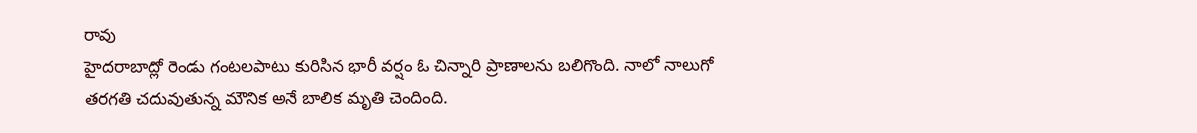రావు
హైదరాబాద్లో రెండు గంటలపాటు కురిసిన భారీ వర్షం ఓ చిన్నారి ప్రాణాలను బలిగొంది. నాలో నాలుగో తరగతి చదువుతున్న మౌనిక అనే బాలిక మృతి చెందింది.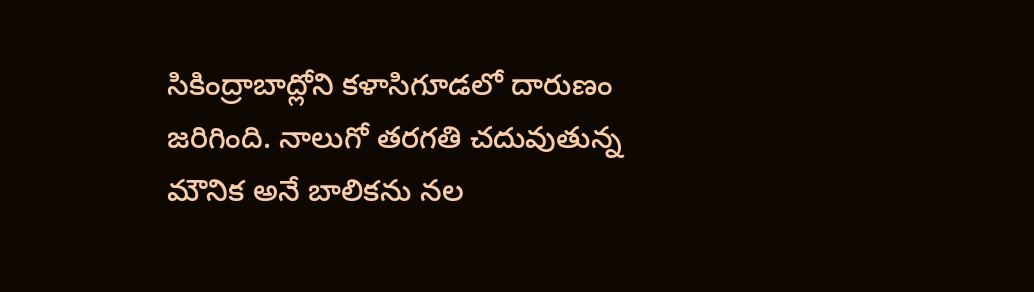సికింద్రాబాద్లోని కళాసిగూడలో దారుణం జరిగింది. నాలుగో తరగతి చదువుతున్న మౌనిక అనే బాలికను నల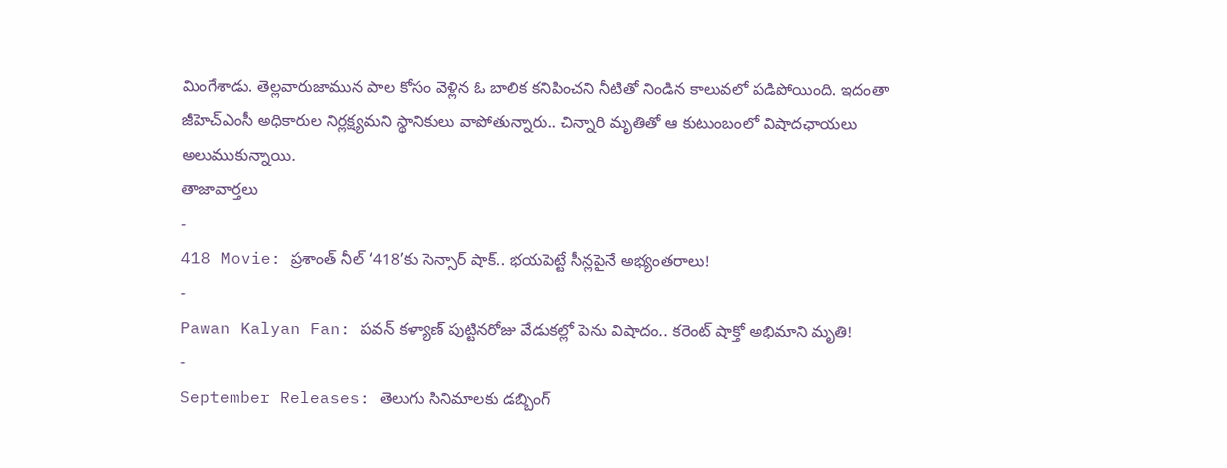మింగేశాడు. తెల్లవారుజామున పాల కోసం వెళ్లిన ఓ బాలిక కనిపించని నీటితో నిండిన కాలువలో పడిపోయింది. ఇదంతా జీహెచ్ఎంసీ అధికారుల నిర్లక్ష్యమని స్థానికులు వాపోతున్నారు.. చిన్నారి మృతితో ఆ కుటుంబంలో విషాదఛాయలు అలుముకున్నాయి.
తాజావార్తలు
-
418 Movie: ప్రశాంత్ నీల్ ‘418’కు సెన్సార్ షాక్.. భయపెట్టే సీన్లపైనే అభ్యంతరాలు!
-
Pawan Kalyan Fan: పవన్ కళ్యాణ్ పుట్టినరోజు వేడుకల్లో పెను విషాదం.. కరెంట్ షాక్తో అభిమాని మృతి!
-
September Releases: తెలుగు సినిమాలకు డబ్బింగ్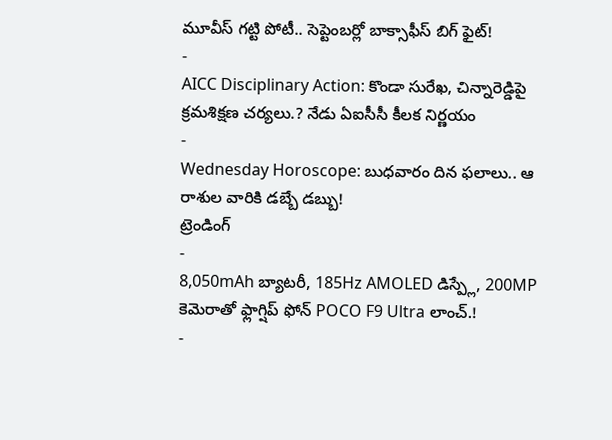మూవీస్ గట్టి పోటీ.. సెప్టెంబర్లో బాక్సాఫీస్ బిగ్ ఫైట్!
-
AICC Disciplinary Action: కొండా సురేఖ, చిన్నారెడ్డిపై క్రమశిక్షణ చర్యలు.? నేడు ఏఐసీసీ కీలక నిర్ణయం
-
Wednesday Horoscope: బుధవారం దిన ఫలాలు.. ఆ రాశుల వారికి డబ్బే డబ్బు!
ట్రెండింగ్
-
8,050mAh బ్యాటరీ, 185Hz AMOLED డిస్ప్లే, 200MP కెమెరాతో ఫ్లాగ్షిప్ ఫోన్ POCO F9 Ultra లాంచ్.!
-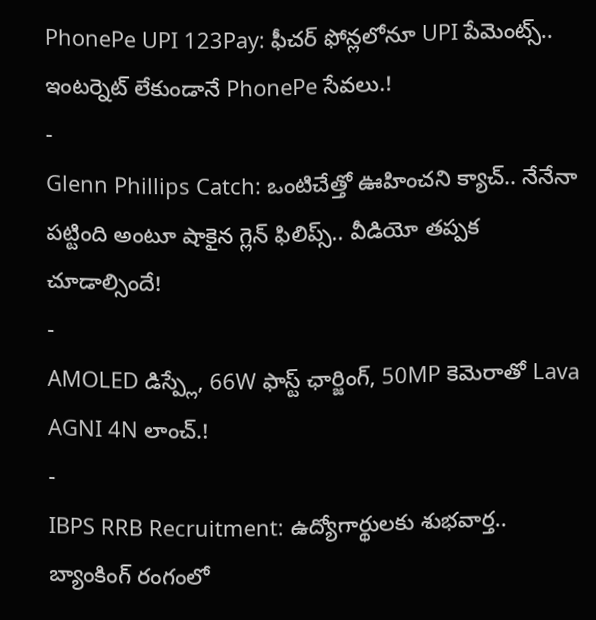PhonePe UPI 123Pay: ఫీచర్ ఫోన్లలోనూ UPI పేమెంట్స్.. ఇంటర్నెట్ లేకుండానే PhonePe సేవలు.!
-
Glenn Phillips Catch: ఒంటిచేత్తో ఊహించని క్యాచ్.. నేనేనా పట్టింది అంటూ షాకైన గ్లెన్ ఫిలిప్స్.. వీడియో తప్పక చూడాల్సిందే!
-
AMOLED డిస్ప్లే, 66W ఫాస్ట్ ఛార్జింగ్, 50MP కెమెరాతో Lava AGNI 4N లాంచ్.!
-
IBPS RRB Recruitment: ఉద్యోగార్థులకు శుభవార్త.. బ్యాంకింగ్ రంగంలో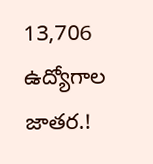13,706 ఉద్యోగాల జాతర.!